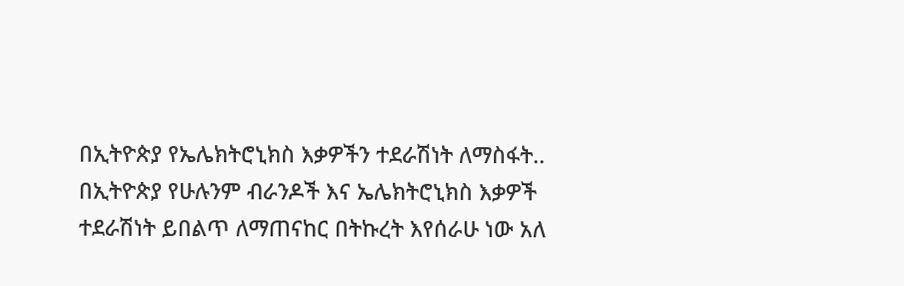በኢትዮጵያ የኤሌክትሮኒክስ እቃዎችን ተደራሽነት ለማስፋት..
በኢትዮጵያ የሁሉንም ብራንዶች እና ኤሌክትሮኒክስ እቃዎች ተደራሽነት ይበልጥ ለማጠናከር በትኩረት እየሰራሁ ነው አለ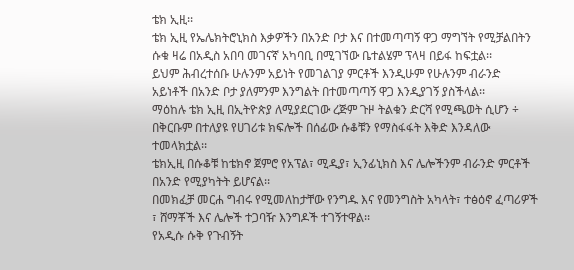ቴክ ኢዚ፡፡
ቴክ ኢዚ የኤሌክትሮኒክስ እቃዎችን በአንድ ቦታ እና በተመጣጣኝ ዋጋ ማግኘት የሚቻልበትን ሱቁ ዛሬ በአዲስ አበባ መገናኛ አካባቢ በሚገኘው ቤተልሄም ፕላዛ በይፋ ከፍቷል፡፡
ይህም ሕብረተሰቡ ሁሉንም አይነት የመገልገያ ምርቶች እንዲሁም የሁሉንም ብራንድ አይነቶች በአንድ ቦታ ያለምንም እንግልት በተመጣጣኝ ዋጋ እንዲያገኝ ያስችላል፡፡
ማዕከሉ ቴክ ኢዚ በኢትዮጵያ ለሚያደርገው ረጅም ጉዞ ትልቁን ድርሻ የሚጫወት ሲሆን ÷ በቅርቡም በተለያዩ የሀገሪቱ ክፍሎች በሰፊው ሱቆቹን የማስፋፋት እቅድ እንዳለው ተመላክቷል፡፡
ቴክኢዚ በሱቆቹ ከቴክኖ ጀምሮ የአፕል፣ ሚዲያ፣ ኢንፊኒክስ እና ሌሎችንም ብራንድ ምርቶች በአንድ የሚያካትት ይሆናል፡፡
በመክፈቻ መርሐ ግብሩ የሚመለከታቸው የንግዱ እና የመንግስት አካላት፣ ተፅዕኖ ፈጣሪዎች ፣ ሸማቾች እና ሌሎች ተጋባዥ እንግዶች ተገኝተዋል፡፡
የአዲሱ ሱቅ የጉብኝት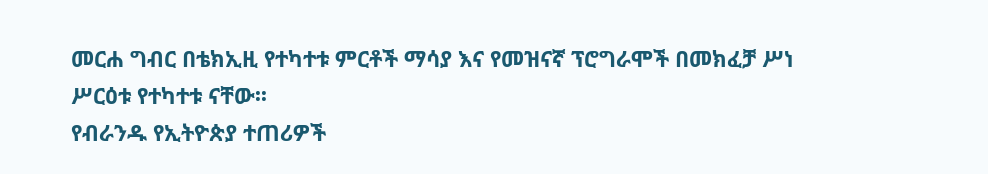መርሐ ግብር በቴክኢዚ የተካተቱ ምርቶች ማሳያ እና የመዝናኛ ፕሮግራሞች በመክፈቻ ሥነ ሥርዕቱ የተካተቱ ናቸው፡፡
የብራንዱ የኢትዮጵያ ተጠሪዎች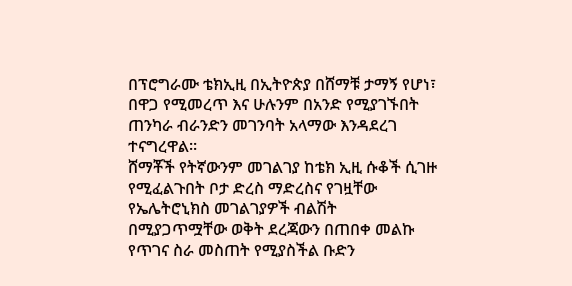በፕሮግራሙ ቴክኢዚ በኢትዮጵያ በሸማቹ ታማኝ የሆነ፣ በዋጋ የሚመረጥ እና ሁሉንም በአንድ የሚያገኙበት ጠንካራ ብራንድን መገንባት አላማው እንዳደረገ ተናግረዋል፡፡
ሸማቾች የትኛውንም መገልገያ ከቴክ ኢዚ ሱቆች ሲገዙ የሚፈልጉበት ቦታ ድረስ ማድረስና የገዟቸው የኤሌትሮኒክስ መገልገያዎች ብልሽት በሚያጋጥሟቸው ወቅት ደረጃውን በጠበቀ መልኩ የጥገና ስራ መስጠት የሚያስችል ቡድን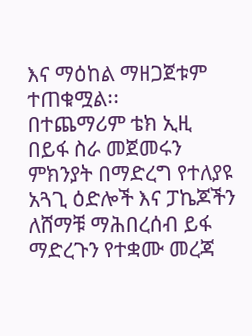እና ማዕከል ማዘጋጀቱም ተጠቁሟል፡፡
በተጨማሪም ቴክ ኢዚ በይፋ ስራ መጀመሩን ምክንያት በማድረግ የተለያዩ አጓጊ ዕድሎች እና ፓኬጆችን ለሸማቹ ማሕበረሰብ ይፋ ማድረጉን የተቋሙ መረጃ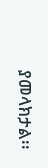ያመላክታል፡፡